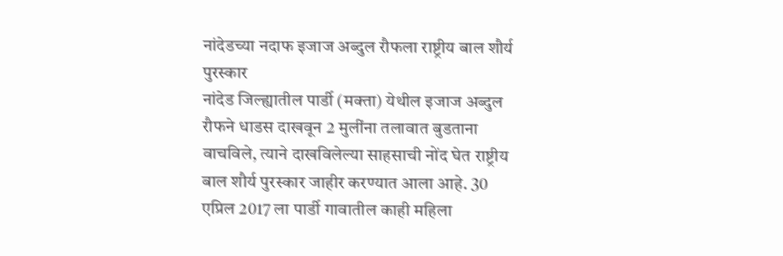नांदेडच्या नदाफ इजाज अब्दुल रौफला राष्ट्रीय बाल शौर्य पुरस्कार
नांदेड जिल्ह्यातील पार्डी (मक्ता) येथील इजाज अब्दुल रौफने धाडस दाखवून 2 मुलींना तलावात बुडताना वाचविले, त्याने दाखविलेल्या साहसाची नोंद घेत राष्ट्रीय बाल शौर्य पुरस्कार जाहीर करण्यात आला आहे. 30 एप्रिल 2017 ला पार्डी गावातील काही महिला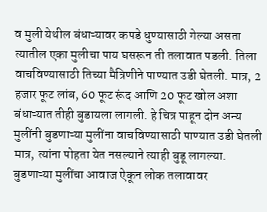व मुली येथील बंधाऱ्यावर कपडे धुण्यासाठी गेल्या असता त्यातील एका मुलीचा पाय घसरून ती तलावात पडली. तिला वाचविण्यासाठी तिच्या मैत्रिणीने पाण्यात उडी घेतली. मात्र, 2 हजार फूट लांब, 60 फूट रूंद आणि 20 फूट खोल अशा बंधाऱ्यात तीही बुडायला लागली. हे चित्र पाहून दोन अन्य मुलींनी बुडणाऱ्या मुलींना वाचविण्यासाठी पाण्यात उडी घेतली मात्र, त्यांना पोहता येत नसल्याने त्याही बुडू लागल्या. बुडणाऱ्या मुलींचा आवाज ऐकून लोक तलावावर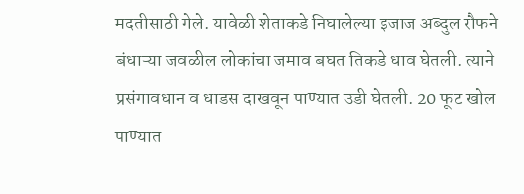मदतीसाठी गेले. यावेळी शेताकडे निघालेल्या इजाज अब्दुल रौफने बंधाऱ्या जवळील लोकांचा जमाव बघत तिकडे धाव घेतली. त्याने प्रसंगावधान व धाडस दाखवून पाण्यात उडी घेतली. 20 फूट खोल पाण्यात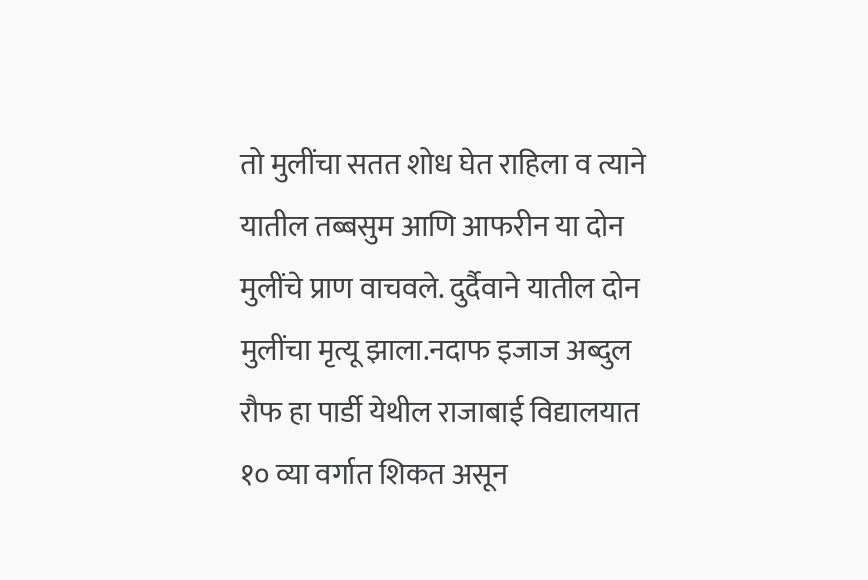तो मुलींचा सतत शोध घेत राहिला व त्याने यातील तब्बसुम आणि आफरीन या दोन मुलींचे प्राण वाचवले. दुर्दैवाने यातील दोन मुलींचा मृत्यू झाला.नदाफ इजाज अब्दुल रौफ हा पार्डी येथील राजाबाई विद्यालयात १० व्या वर्गात शिकत असून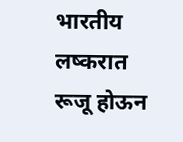भारतीय लष्करात रूजू होऊन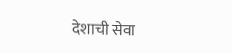देशाची सेवा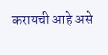करायची आहे असे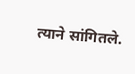त्याने सांगितले.